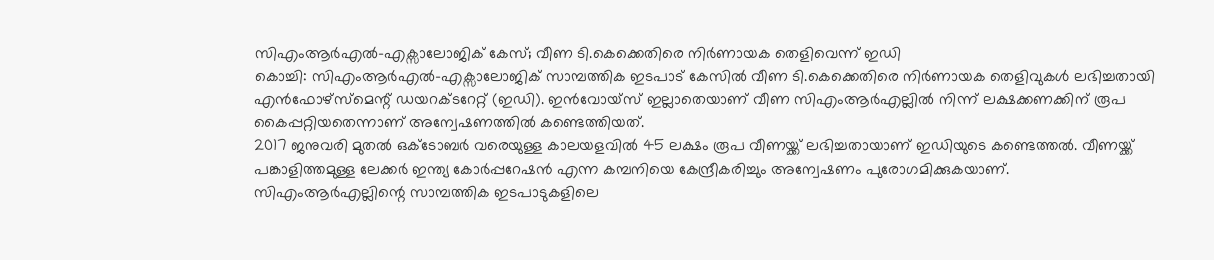സിഎംആർഎൽ-എക്സാലോജിക് കേസ്; വീണ ടി.കെക്കെതിരെ നിർണായക തെളിവെന്ന് ഇഡി
കൊച്ചി: സിഎംആർഎൽ-എക്സാലോജിക് സാമ്പത്തിക ഇടപാട് കേസിൽ വീണ ടി.കെക്കെതിരെ നിർണായക തെളിവുകൾ ലഭിച്ചതായി എൻഫോഴ്സ്മെന്റ് ഡയറക്ടറേറ്റ് (ഇഡി). ഇൻവോയ്സ് ഇല്ലാതെയാണ് വീണ സിഎംആർഎല്ലിൽ നിന്ന് ലക്ഷക്കണക്കിന് രൂപ കൈപ്പറ്റിയതെന്നാണ് അന്വേഷണത്തിൽ കണ്ടെത്തിയത്.
2017 ജനുവരി മുതൽ ഒക്ടോബർ വരെയുള്ള കാലയളവിൽ 45 ലക്ഷം രൂപ വീണയ്ക്ക് ലഭിച്ചതായാണ് ഇഡിയുടെ കണ്ടെത്തൽ. വീണയ്ക്ക് പങ്കാളിത്തമുള്ള ലേക്കർ ഇന്ത്യ കോർപ്പറേഷൻ എന്ന കമ്പനിയെ കേന്ദ്രീകരിച്ചും അന്വേഷണം പുരോഗമിക്കുകയാണ്.
സിഎംആർഎല്ലിന്റെ സാമ്പത്തിക ഇടപാടുകളിലെ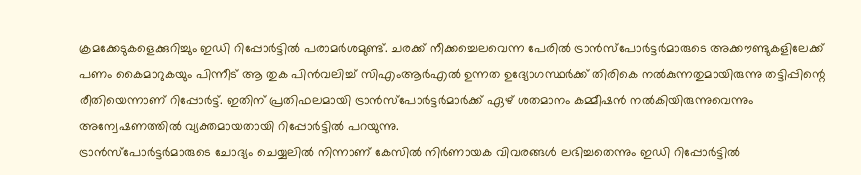ക്രമക്കേടുകളെക്കുറിച്ചും ഇഡി റിപ്പോർട്ടിൽ പരാമർശമുണ്ട്. ചരക്ക് നീക്കച്ചെലവെന്ന പേരിൽ ട്രാൻസ്പോർട്ടർമാരുടെ അക്കൗണ്ടുകളിലേക്ക് പണം കൈമാറുകയും പിന്നീട് ആ തുക പിൻവലിച്ച് സിഎംആർഎൽ ഉന്നത ഉദ്യോഗസ്ഥർക്ക് തിരികെ നൽകുന്നതുമായിരുന്നു തട്ടിപ്പിന്റെ രീതിയെന്നാണ് റിപ്പോർട്ട്. ഇതിന് പ്രതിഫലമായി ട്രാൻസ്പോർട്ടർമാർക്ക് ഏഴ് ശതമാനം കമ്മീഷൻ നൽകിയിരുന്നുവെന്നും അന്വേഷണത്തിൽ വ്യക്തമായതായി റിപ്പോർട്ടിൽ പറയുന്നു.
ട്രാൻസ്പോർട്ടർമാരുടെ ചോദ്യം ചെയ്യലിൽ നിന്നാണ് കേസിൽ നിർണായക വിവരങ്ങൾ ലഭിച്ചതെന്നും ഇഡി റിപ്പോർട്ടിൽ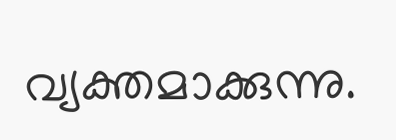വ്യക്തമാക്കുന്നു.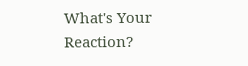What's Your Reaction?